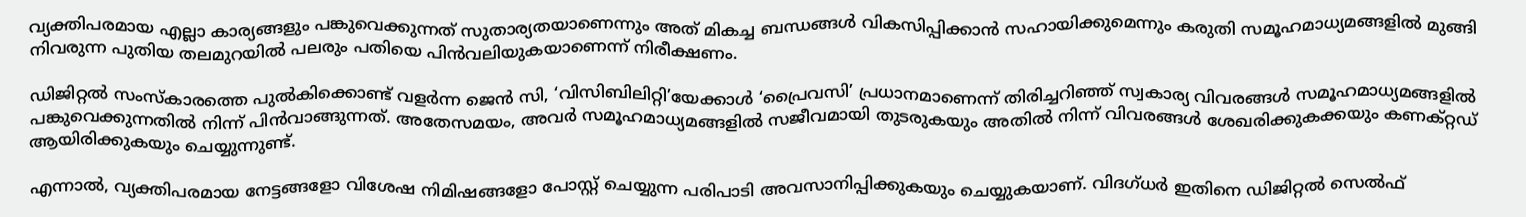വ്യക്തിപരമായ എല്ലാ കാര്യങ്ങളും പങ്കുവെക്കുന്നത് സുതാര്യതയാണെന്നും അത് മികച്ച ബന്ധങ്ങൾ വികസിപ്പിക്കാൻ സഹായിക്കുമെന്നും കരുതി സമൂഹമാധ്യമങ്ങളിൽ മുങ്ങി നിവരുന്ന പുതിയ തലമുറയിൽ പലരും പതിയെ പിൻവലിയുകയാണെന്ന് നിരീക്ഷണം.

ഡിജിറ്റൽ സംസ്കാരത്തെ പുൽകിക്കൊണ്ട് വളർന്ന ജെൻ സി, ‘വിസിബിലിറ്റി’യേക്കാൾ ‘പ്രൈവസി’ പ്രധാനമാണെന്ന് തിരിച്ചറിഞ്ഞ് സ്വകാര്യ വിവരങ്ങൾ സമൂഹമാധ്യമങ്ങളിൽ പങ്കുവെക്കുന്നതിൽ നിന്ന് പിൻവാങ്ങുന്നത്. അതേസമയം, അവർ സമൂഹമാധ്യമങ്ങളിൽ സജീവമായി തുടരുകയും അതിൽ നിന്ന് വിവരങ്ങൾ ശേഖരിക്കുകക്കയും കണക്റ്റഡ് ആയിരിക്കുകയും ചെയ്യുന്നുണ്ട്.

എന്നാൽ, വ്യക്തിപരമായ നേട്ടങ്ങളോ വിശേഷ നിമിഷങ്ങളോ പോസ്റ്റ് ചെയ്യുന്ന പരിപാടി അവസാനിപ്പിക്കുകയും ചെയ്യുകയാണ്. വിദഗ്ധർ ഇതിനെ ഡിജിറ്റൽ സെൽഫ്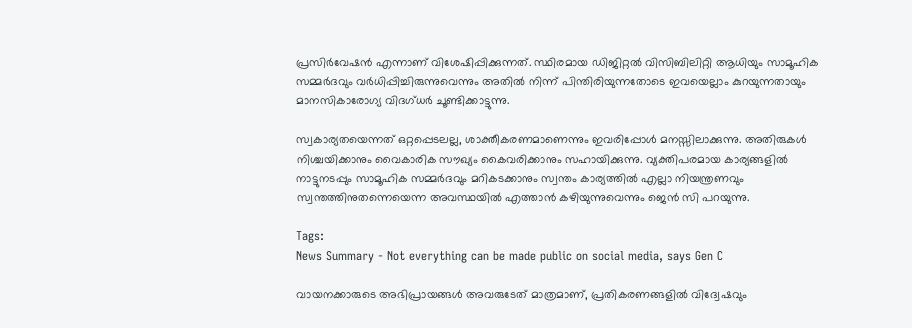പ്രസിർവേഷൻ എന്നാണ് വിശേഷിപ്പിക്കുന്നത്. സ്ഥിരമായ ഡിജിറ്റൽ വിസിബിലിറ്റി ആധിയും സാമൂഹിക സമ്മർദവും വർധിപ്പിച്ചിരുന്നുവെന്നും അതിൽ നിന്ന് പിന്തിരിയുന്നതോടെ ഇവയെല്ലാം കുറയുന്നതായും മാനസികാരോഗ്യ വിദഗ്ധർ ചൂണ്ടിക്കാട്ടുന്നു.

സ്വകാര്യതയെന്നത് ഒറ്റപ്പെടലല്ല, ശാക്തീകരണമാണെന്നും ഇവരിപ്പോൾ മനസ്സിലാക്കുന്നു. അതിരുകൾ നിശ്ചയിക്കാനും വൈകാരിക സൗഖ്യം കൈവരിക്കാനും സഹായിക്കുന്നു. വ്യക്തിപരമായ കാര്യങ്ങളിൽ നാട്ടുനടപ്പും സാമൂഹിക സമ്മർദവും മറികടക്കാനും സ്വന്തം കാര്യത്തിൽ എല്ലാ നിയന്ത്രണവും സ്വന്തത്തിനുതന്നെയെന്ന അവസ്ഥയിൽ എത്താൻ കഴിയുന്നുവെന്നും ജെൻ സി പറയുന്നു.

Tags:
News Summary - Not everything can be made public on social media, says Gen C

വായനക്കാരുടെ അഭിപ്രായങ്ങള്‍ അവരുടേത് മാത്രമാണ്, പ്രതികരണങ്ങളിൽ വിദ്വേഷവും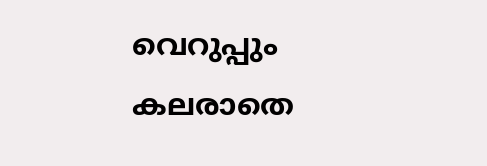വെറുപ്പും കലരാതെ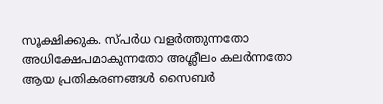സൂക്ഷിക്കുക. സ്പർധ വളർത്തുന്നതോ അധിക്ഷേപമാകുന്നതോ അശ്ലീലം കലർന്നതോ ആയ പ്രതികരണങ്ങൾ സൈബർ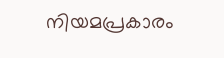നിയമപ്രകാരം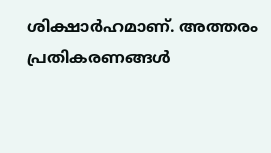ശിക്ഷാർഹമാണ്. അത്തരം പ്രതികരണങ്ങൾ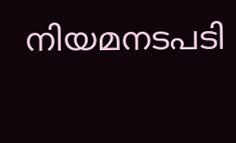നിയമനടപടി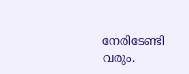നേരിടേണ്ടി വരും.